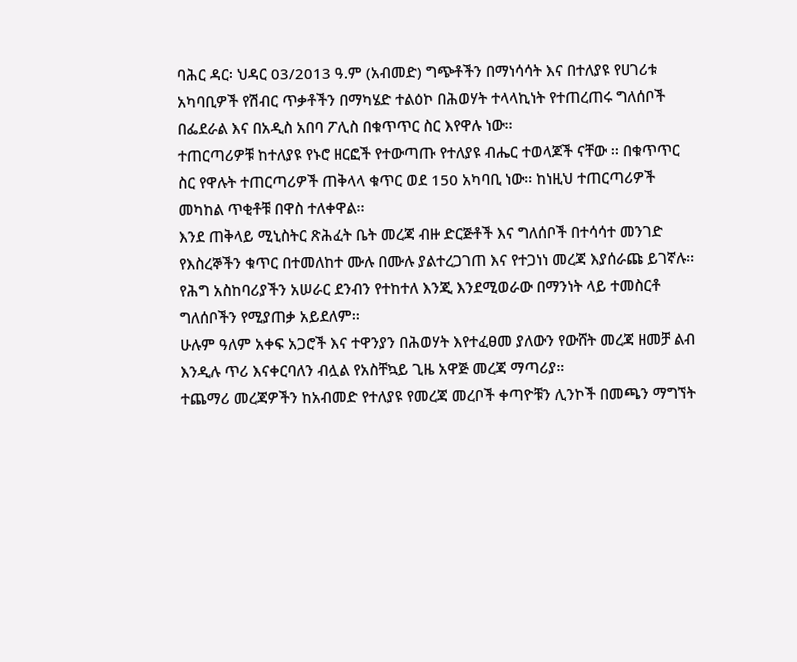ባሕር ዳር፡ ህዳር 03/2013 ዓ.ም (አብመድ) ግጭቶችን በማነሳሳት እና በተለያዩ የሀገሪቱ አካባቢዎች የሽብር ጥቃቶችን በማካሄድ ተልዕኮ በሕወሃት ተላላኪነት የተጠረጠሩ ግለሰቦች በፌደራል እና በአዲስ አበባ ፖሊስ በቁጥጥር ስር እየዋሉ ነው፡፡
ተጠርጣሪዎቹ ከተለያዩ የኑሮ ዘርፎች የተውጣጡ የተለያዩ ብሔር ተወላጆች ናቸው ፡፡ በቁጥጥር ስር የዋሉት ተጠርጣሪዎች ጠቅላላ ቁጥር ወደ 150 አካባቢ ነው፡፡ ከነዚህ ተጠርጣሪዎች መካከል ጥቂቶቹ በዋስ ተለቀዋል፡፡
እንደ ጠቅላይ ሚኒስትር ጽሕፈት ቤት መረጃ ብዙ ድርጅቶች እና ግለሰቦች በተሳሳተ መንገድ የእስረኞችን ቁጥር በተመለከተ ሙሉ በሙሉ ያልተረጋገጠ እና የተጋነነ መረጃ እያሰራጩ ይገኛሉ፡፡ የሕግ አስከባሪያችን አሠራር ደንብን የተከተለ እንጂ እንደሚወራው በማንነት ላይ ተመስርቶ ግለሰቦችን የሚያጠቃ አይደለም፡፡
ሁሉም ዓለም አቀፍ አጋሮች እና ተዋንያን በሕወሃት እየተፈፀመ ያለውን የውሸት መረጃ ዘመቻ ልብ እንዲሉ ጥሪ እናቀርባለን ብሏል የአስቸኳይ ጊዜ አዋጅ መረጃ ማጣሪያ።
ተጨማሪ መረጃዎችን ከአብመድ የተለያዩ የመረጃ መረቦች ቀጣዮቹን ሊንኮች በመጫን ማግኘት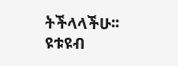ትችላላችሁ፡፡
ዩቱዩብ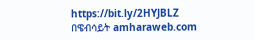https://bit.ly/2HYJBLZ
በዌብሳይት amharaweb.com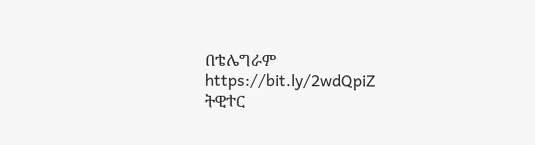በቴሌግራም https://bit.ly/2wdQpiZ
ትዊተር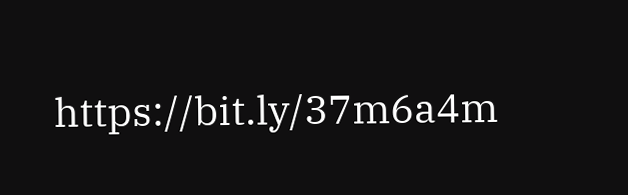https://bit.ly/37m6a4m